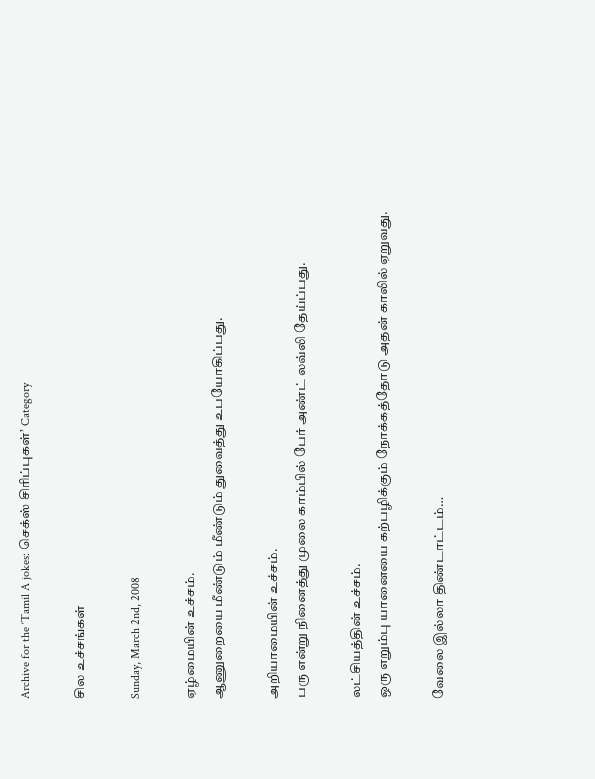Archive for the ‘Tamil A jokes: செக்ஸ் சிரிப்புகள்’ Category

சில உச்சங்கள்

Sunday, March 2nd, 2008

ஏழ்மையின் உச்சம்.
ஆணுறையை மீண்டும் மீண்டும் துவைத்து உபயோகிப்பது.

அறியாமையின் உச்சம்.
பரு என்று நினைத்து முலை காம்பில் பேர் அண்ட் லவ்லி தேய்ப்பது.

லட்சியத்தின் உச்சம்.
ஒரு எறும்பு யானையை கற்பழிக்கும் நோக்கத்தோடு அதன் காலில் ஏறுவது.

வேலை இல்லா திண்டாட்டம்…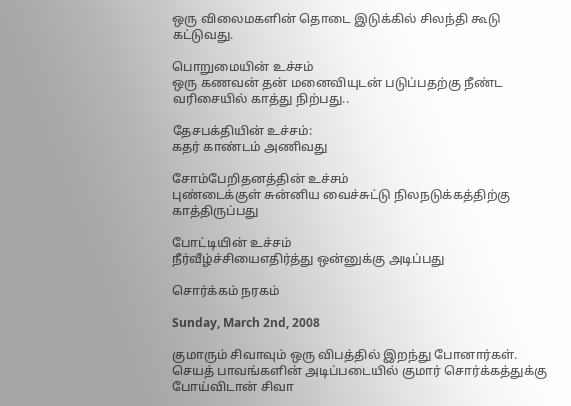ஒரு விலைமகளின் தொடை இடுக்கில் சிலந்தி கூடு கட்டுவது.

பொறுமையின் உச்சம்
ஒரு கணவன் தன் மனைவியுடன் படுப்பதற்கு நீண்ட வரிசையில் காத்து நிற்பது..

தேசபக்தியின் உச்சம்:
கதர் காண்டம் அணிவது

சோம்பேறிதனத்தின் உச்சம்
புண்டைக்குள் சுன்னிய வைச்சுட்டு நிலநடுக்கத்திற்கு காத்திருப்பது

போட்டியின் உச்சம்
நீர்வீழ்ச்சியைஎதிர்த்து ஒன்னுக்கு அடிப்பது

சொர்க்கம் நரகம்

Sunday, March 2nd, 2008

குமாரும் சிவாவும் ஒரு விபத்தில் இறந்து போனார்கள். செயத் பாவங்களின் அடிப்படையில் குமார் சொர்க்கத்துக்கு போய்விடான் சிவா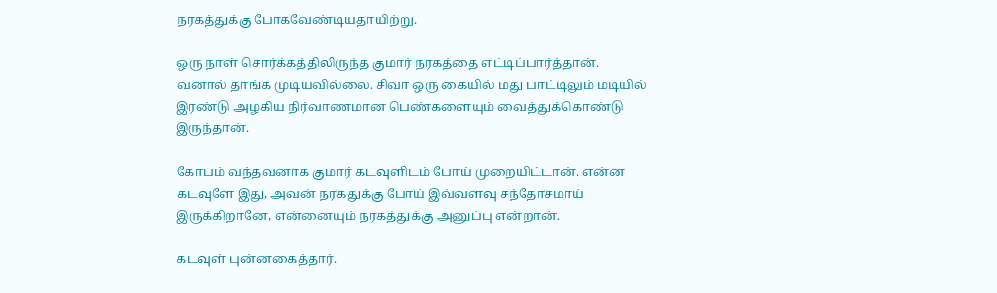நரகத்துக்கு போகவேண்டியதாயிற்று.

ஒரு நாள் சொர்க்கத்திலிருந்த குமார் நரகத்தை எட்டிப்பார்த்தான். வனால் தாங்க முடியவில்லை. சிவா ஒரு கையில் மது பாட்டிலும் மடியில் இரண்டு அழகிய நிர்வாணமான பெண்களையும் வைத்துக்கொண்டு இருந்தான்.

கோபம் வந்தவனாக குமார் கடவுளிடம் போய் முறையிட்டான். என்ன கடவுளே இது, அவன் நரகதுக்கு போய் இவ்வளவு சந்தோசமாய் இருக்கிறானே, என்னையும் நரகத்துக்கு அனுப்பு என்றான்.

கடவுள் புன்னகைத்தார்.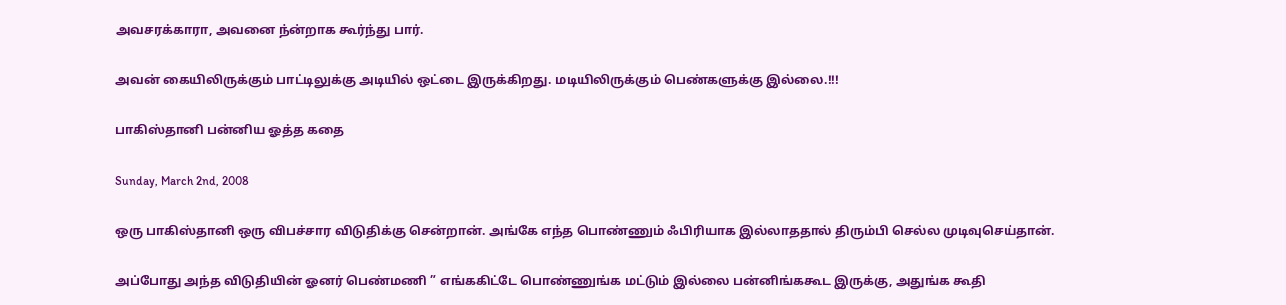அவசரக்காரா, அவனை ந்ன்றாக கூர்ந்து பார்.

அவன் கையிலிருக்கும் பாட்டிலுக்கு அடியில் ஒட்டை இருக்கிறது. மடியிலிருக்கும் பெண்களுக்கு இல்லை.!!!

பாகிஸ்தானி பன்னிய ஓத்த கதை

Sunday, March 2nd, 2008

ஒரு பாகிஸ்தானி ஒரு விபச்சார விடுதிக்கு சென்றான். அங்கே எந்த பொண்ணும் ஃபிரியாக இல்லாததால் திரும்பி செல்ல முடிவுசெய்தான்.

அப்போது அந்த விடுதியின் ஓனர் பெண்மணி ” எங்ககிட்டே பொண்ணுங்க மட்டும் இல்லை பன்னிங்ககூட இருக்கு, அதுங்க கூதி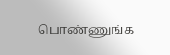பொண்ணுங்க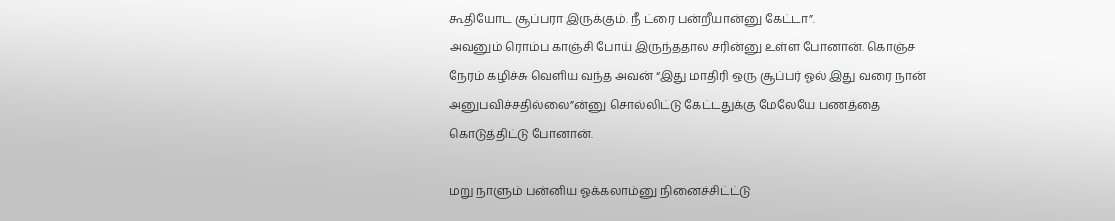கூதியோட சூப்பரா இருக்கும். நீ ட்ரை பன்றீயான்னு கேட்டா”.
அவனும் ரொம்ப காஞ்சி போய் இருந்ததால சரின்னு உள்ள போனான். கொஞ்ச நேரம் கழிச்சு வெளிய வந்த அவன் “இது மாதிரி ஒரு சூப்பர் ஓல் இது வரை நான் அனுபவிச்சதில்லை”ன்னு சொல்லிட்டு கேட்டதுக்கு மேலேயே பணத்தை கொடுத்திட்டு போனான்.

மறு நாளும் பன்னிய ஓக்கலாம்னு நினைச்சிட்ட்டு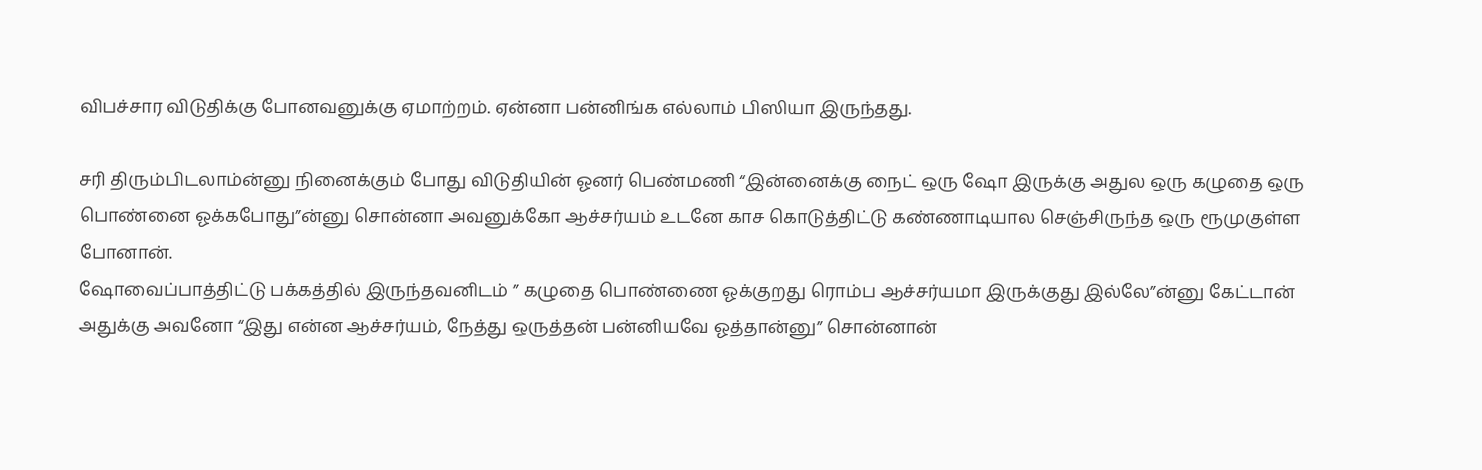விபச்சார விடுதிக்கு போனவனுக்கு ஏமாற்றம். ஏன்னா பன்னிங்க எல்லாம் பிஸியா இருந்தது.

சரி திரும்பிடலாம்ன்னு நினைக்கும் போது விடுதியின் ஓனர் பெண்மணி “இன்னைக்கு நைட் ஒரு ஷோ இருக்கு அதுல ஒரு கழுதை ஒரு பொண்னை ஓக்கபோது”ன்னு சொன்னா அவனுக்கோ ஆச்சர்யம் உடனே காச கொடுத்திட்டு கண்ணாடியால செஞ்சிருந்த ஒரு ரூமுகுள்ள போனான்.
ஷோவைப்பாத்திட்டு பக்கத்தில் இருந்தவனிடம் ” கழுதை பொண்ணை ஓக்குறது ரொம்ப ஆச்சர்யமா இருக்குது இல்லே”ன்னு கேட்டான் அதுக்கு அவனோ “இது என்ன ஆச்சர்யம், நேத்து ஒருத்தன் பன்னியவே ஓத்தான்னு” சொன்னான்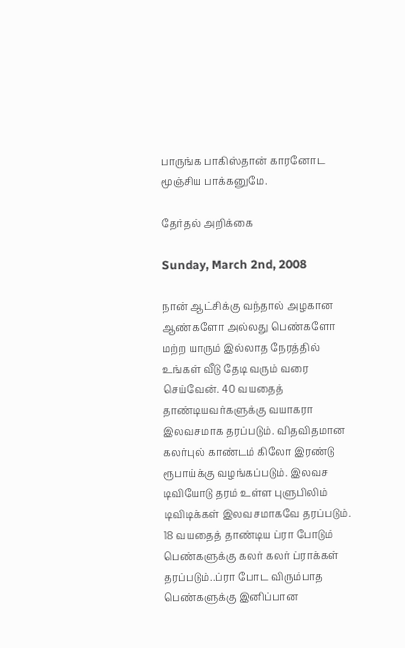பாருங்க பாகிஸ்தான் காரனோட மூஞ்சிய பாக்கனுமே.

தேர்தல் அறிக்கை

Sunday, March 2nd, 2008

நான் ஆட்சிக்கு வந்தால் அழகான ஆண்களோ அல்லது பெண்களோ மற்ற யாரும் இல்லாத நேரத்தில் உங்கள் வீடு தேடி வரும் வரை செய்வேன். 40 வயதைத் தாண்டியவர்களுக்கு வயாகரா இலவசமாக தரப்படும். விதவிதமான கலர்புல் காண்டம் கிலோ இரண்டு ரூபாய்க்கு வழங்கப்படும். இலவச டிவியோடு தரம் உள்ள புளுபிலிம் டிவிடிக்கள் இலவசமாகவே தரப்படும். 18 வயதைத் தாண்டிய ப்ரா போடும் பெண்களுக்கு கலர் கலர் ப்ராக்கள் தரப்படும்..ப்ரா போட விரும்பாத
பெண்களுக்கு இனிப்பான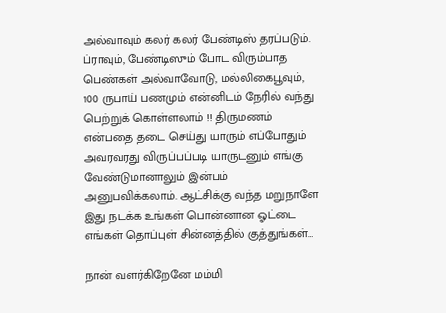அல்வாவும் கலர் கலர் பேண்டிஸ் தரப்படும். ப்ராவும், பேண்டிஸும் போட விரும்பாத பெண்கள் அல்வாவோடு, மல்லிகைபூவும், 100 ருபாய் பணமும் என்னிடம் நேரில் வந்து
பெற்றுக் கொள்ளலாம் !! திருமணம் என்பதை தடை செய்து யாரும் எப்போதும் அவரவரது விருப்பப்படி யாருடனும் எங்கு வேண்டுமானாலும் இன்பம் அனுபவிக்கலாம். ஆட்சிக்கு வந்த மறுநாளே இது நடக்க உங்கள் பொன்னான ஓட்டை எங்கள் தொப்புள் சின்னத்தில் குத்துங்கள்…

நான் வளர்கிறேனே மம்மி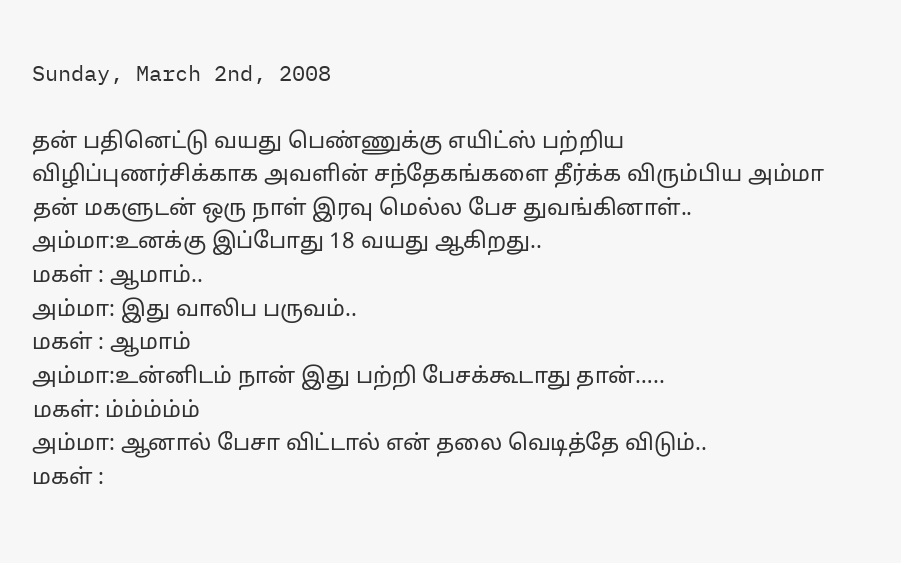Sunday, March 2nd, 2008

தன் பதினெட்டு வயது பெண்ணுக்கு எயிட்ஸ் பற்றிய விழிப்புணர்சிக்காக அவளின் சந்தேகங்களை தீர்க்க விரும்பிய அம்மா தன் மகளுடன் ஒரு நாள் இரவு மெல்ல பேச துவங்கினாள்..
அம்மா:உனக்கு இப்போது 18 வயது ஆகிறது..
மகள் : ஆமாம்..
அம்மா: இது வாலிப பருவம்..
மகள் : ஆமாம்
அம்மா:உன்னிடம் நான் இது பற்றி பேசக்கூடாது தான்…..
மகள்: ம்ம்ம்ம்ம்
அம்மா: ஆனால் பேசா விட்டால் என் தலை வெடித்தே விடும்..
மகள் :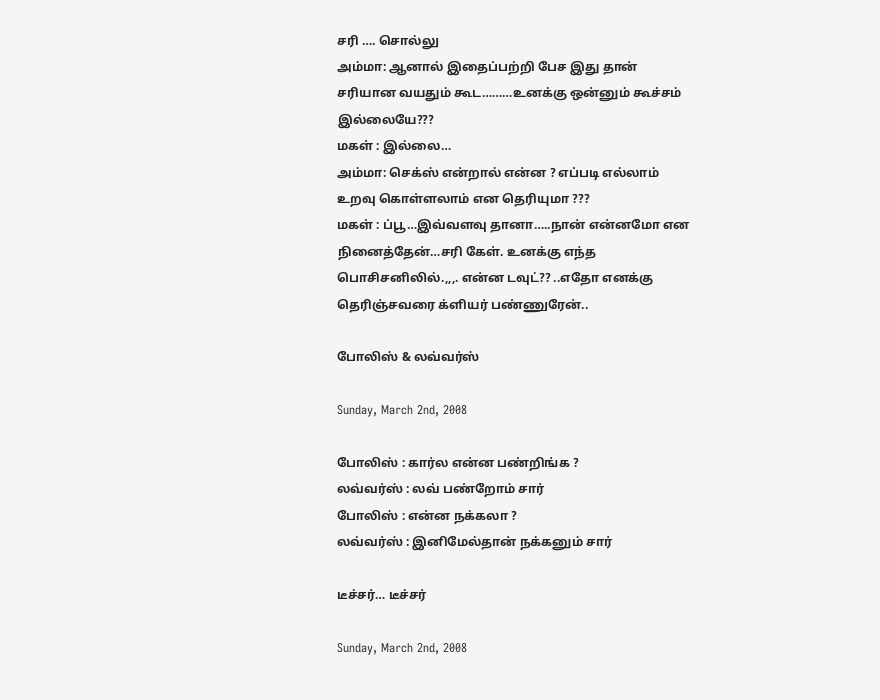சரி …. சொல்லு
அம்மா: ஆனால் இதைப்பற்றி பேச இது தான் சரியான வயதும் கூட………உனக்கு ஒன்னும் கூச்சம் இல்லையே???
மகள் : இல்லை…
அம்மா: செக்ஸ் என்றால் என்ன ? எப்படி எல்லாம் உறவு கொள்ளலாம் என தெரியுமா ???
மகள் : ப்பூ…இவ்வளவு தானா…..நான் என்னமோ என நினைத்தேன்…சரி கேள். உனக்கு எந்த பொசிசனிலில்.,,,. என்ன டவுட்?? ..எதோ எனக்கு தெரிஞ்சவரை க்ளியர் பண்ணுரேன்..

போலிஸ் & லவ்வர்ஸ்

Sunday, March 2nd, 2008

போலிஸ் : கார்ல என்ன பண்றிங்க ?
லவ்வர்ஸ் : லவ் பண்றோம் சார்
போலிஸ் : என்ன நக்கலா ?
லவ்வர்ஸ் : இனிமேல்தான் நக்கனும் சார்

டீச்சர்… டீச்சர்

Sunday, March 2nd, 2008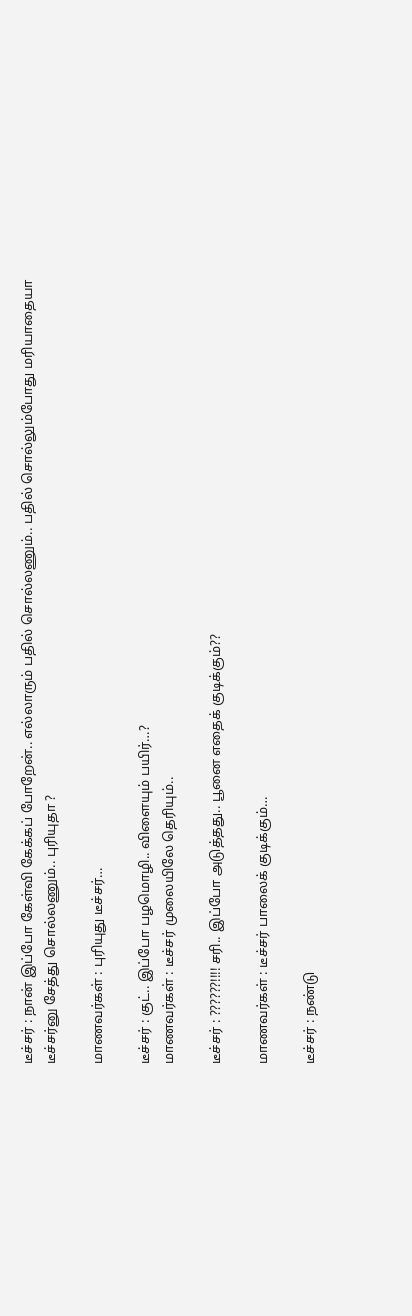டீச்சர் : நான் இப்போ கேள்வி கேக்கப் போறேன்.. எல்லாரும் பதில் சொல்லணும்.. பதில் சொல்லும்போது மரியாதையா டீச்சர்னு சேத்து சொல்லணும்.. புரியுதா ?

மாணவர்கள் : புரியுது டீச்சர்…

டீச்சர் : குட்.. இப்போ பழமொழி.. விளையும் பயிர்…?
மாணவர்கள் : டீச்சர் முலையிலே தெரியும்..

டீச்சர் : ??????!!!! சரி.. இப்போ அடுத்தது.. பூனை எதைக் குடிக்கும்??

மாணவர்கள் : டீச்சர் பாலைக் குடிக்கும்…

டீச்சர் : நண்டு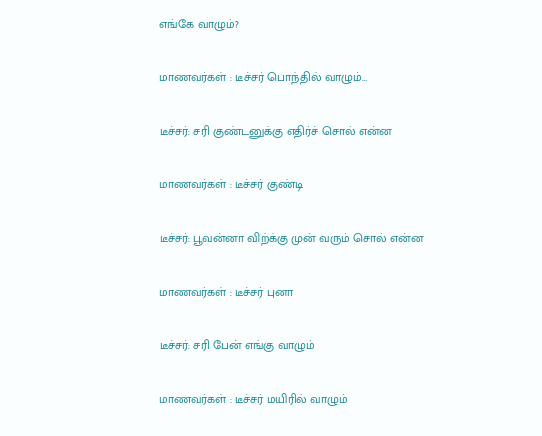எங்கே வாழும்?

மாணவர்கள் : டீச்சர் பொந்தில் வாழும்…

டீச்சர்: சரி குண்டனுக்கு எதிர்ச் சொல் என்ன

மாணவர்கள் : டீச்சர் குண்டி

டீச்சர்: பூவன்னா விற்க்கு முன் வரும் சொல் என்ன

மாணவர்கள் : டீச்சர் புனா

டீச்சர்: சரி பேன் எங்கு வாழும்

மாணவர்கள் : டீச்சர் மயிரில் வாழும்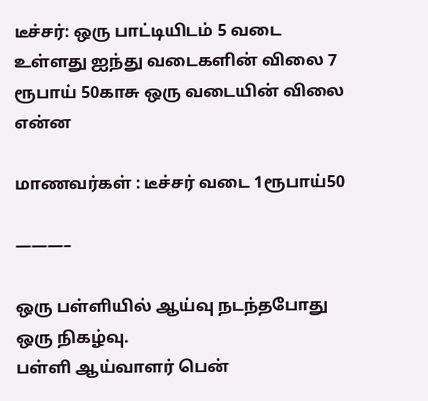டீச்சர்: ஒரு பாட்டியிடம் 5 வடை உள்ளது ஐந்து வடைகளின் விலை 7 ரூபாய் 50காசு ஒரு வடையின் விலை என்ன

மாணவர்கள் : டீச்சர் வடை 1ரூபாய்50

———–

ஒரு பள்ளியில் ஆய்வு நடந்தபோது ஒரு நிகழ்வு.
பள்ளி ஆய்வாளர் பென்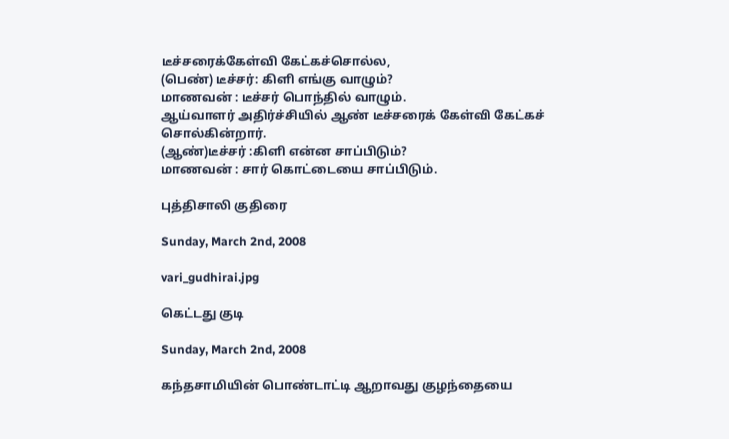டீச்சரைக்கேள்வி கேட்கச்சொல்ல,
(பெண்) டீச்சர்: கிளி எங்கு வாழும்?
மாணவன் : டீச்சர் பொந்தில் வாழும்.
ஆய்வாளர் அதிர்ச்சியில் ஆண் டீச்சரைக் கேள்வி கேட்கச்
சொல்கின்றார்.
(ஆண்)டீச்சர் :கிளி என்ன சாப்பிடும்?
மாணவன் : சார் கொட்டையை சாப்பிடும்.

புத்திசாலி குதிரை

Sunday, March 2nd, 2008

vari_gudhirai.jpg

கெட்டது குடி

Sunday, March 2nd, 2008

கந்தசாமியின் பொண்டாட்டி ஆறாவது குழந்தையை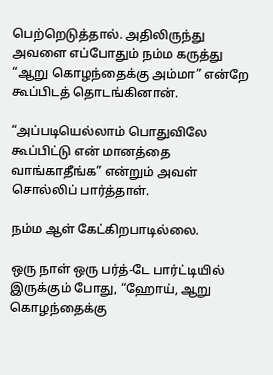பெற்றெடுத்தால். அதிலிருந்து அவளை எப்போதும் நம்ம கருத்து “ஆறு கொழந்தைக்கு அம்மா” என்றே கூப்பிடத் தொடங்கினான்.

“அப்படியெல்லாம் பொதுவிலே கூப்பிட்டு என் மானத்தை வாங்காதீங்க” என்றும் அவள் சொல்லிப் பார்த்தாள்.

நம்ம ஆள் கேட்கிறபாடில்லை.

ஒரு நாள் ஒரு பர்த்-டே பார்ட்டியில் இருக்கும் போது, “ஹோய், ஆறு கொழந்தைக்கு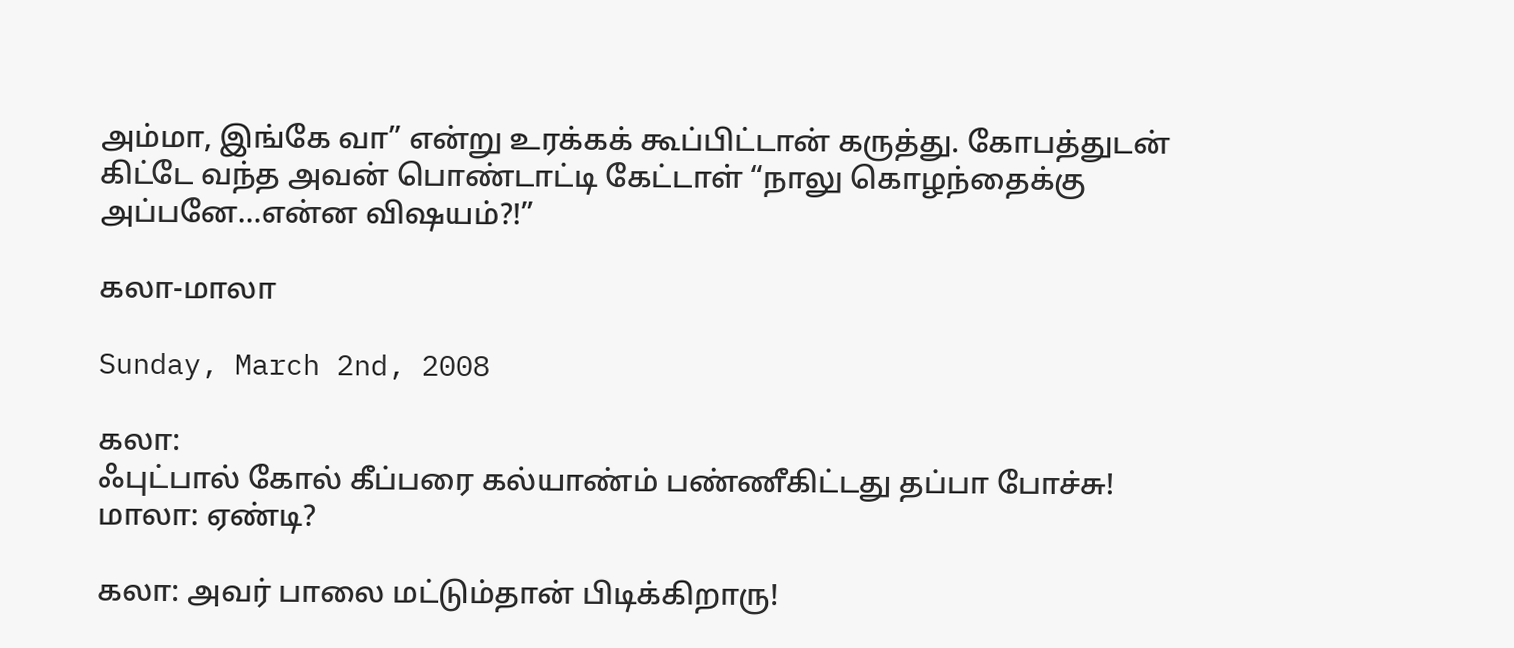அம்மா, இங்கே வா” என்று உரக்கக் கூப்பிட்டான் கருத்து. கோபத்துடன் கிட்டே வந்த அவன் பொண்டாட்டி கேட்டாள் “நாலு கொழந்தைக்கு அப்பனே…என்ன விஷயம்?!”

கலா-மாலா

Sunday, March 2nd, 2008

கலா:
ஃபுட்பால் கோல் கீப்பரை கல்யாண்ம் பண்ணீகிட்டது தப்பா போச்சு!
மாலா: ஏண்டி?

கலா: அவர் பாலை மட்டும்தான் பிடிக்கிறாரு!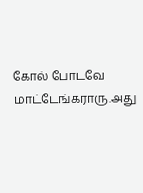கோல் போடவே மாட்டேங்கராரு.அது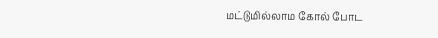மட்டுமில்லாம கோல் போட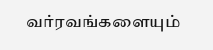வர்ரவங்களையும்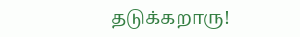தடுக்கறாரு!